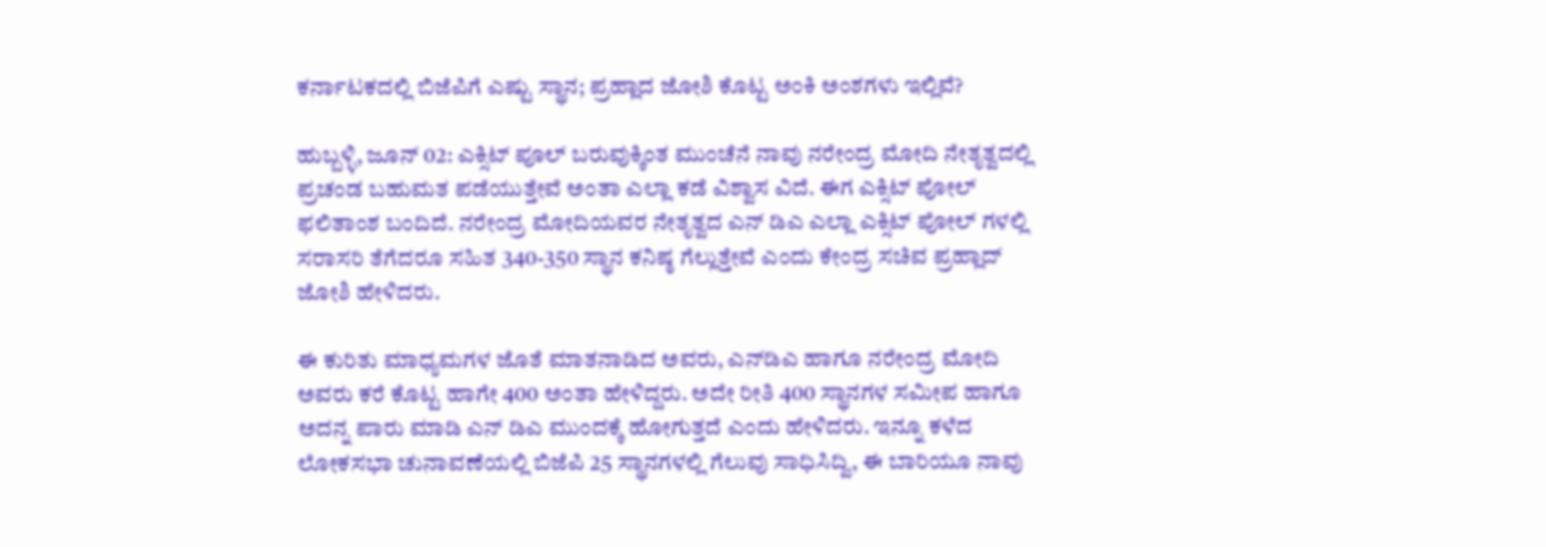ಕರ್ನಾಟಕದಲ್ಲಿ ಬಿಜೆಪಿಗೆ ಎಷ್ಟು ಸ್ಥಾನ; ಪ್ರಹ್ಲಾದ ಜೋಶಿ ಕೊಟ್ಟ ಅಂಕಿ ಅಂಶಗಳು ಇಲ್ಲಿವೆ?

ಹುಬ್ಬಳ್ಳಿ, ಜೂನ್‌ 02: ಎಕ್ಸಿಟ್ ಪೂಲ್ ಬರುವುಕ್ಕಿಂತ ಮುಂಚೆನೆ ನಾವು ನರೇಂದ್ರ ಮೋದಿ ನೇತೃತ್ವದಲ್ಲಿ ಪ್ರಚಂಡ ಬಹುಮತ ಪಡೆಯುತ್ತೇವೆ ಅಂತಾ ಎಲ್ಲಾ ಕಡೆ ವಿಶ್ವಾಸ ವಿದೆ. ಈಗ ಎಕ್ಸಿಟ್ ಪೋಲ್ ಫಲಿತಾಂಶ ಬಂದಿದೆ. ನರೇಂದ್ರ ಮೋದಿಯವರ ನೇತೃತ್ವದ ಎನ್‌ ಡಿಎ ಎಲ್ಲಾ ಎಕ್ಸಿಟ್ ಪೋಲ್‌ ಗಳಲ್ಲಿ ಸರಾಸರಿ ತೆಗೆದರೂ ಸಹಿತ 340-350 ಸ್ಥಾನ ಕನಿಷ್ಠ ಗೆಲ್ಲುತ್ತೇವೆ ಎಂದು ಕೇಂದ್ರ ಸಚಿವ ಪ್ರಹ್ಲಾದ್‌ ಜೋಶಿ ಹೇಳಿದರು.

ಈ ಕುರಿತು ಮಾಧ್ಯಮಗಳ ಜೊತೆ ಮಾತನಾಡಿದ ಅವರು, ಎನ್‌ಡಿಎ ಹಾಗೂ ನರೇಂದ್ರ ಮೋದಿ ಅವರು ಕರೆ ಕೊಟ್ಟ ಹಾಗೇ 400 ಅಂತಾ ಹೇಳಿದ್ದರು. ಅದೇ ರೀತಿ 400 ಸ್ಥಾನಗಳ ಸಮೀಪ ಹಾಗೂ ಅದನ್ನ ಪಾರು ಮಾಡಿ ಎನ್ ಡಿಎ ಮುಂದಕ್ಕೆ ಹೋಗುತ್ತದೆ ಎಂದು ಹೇಳಿದರು. ಇನ್ನೂ ಕಳೆದ ಲೋಕಸಭಾ ಚುನಾವಣೆಯಲ್ಲಿ ಬಿಜೆಪಿ 25 ಸ್ಥಾನಗಳಲ್ಲಿ ಗೆಲುವು ಸಾಧಿಸಿದ್ವಿ, ಈ ಬಾರಿಯೂ ನಾವು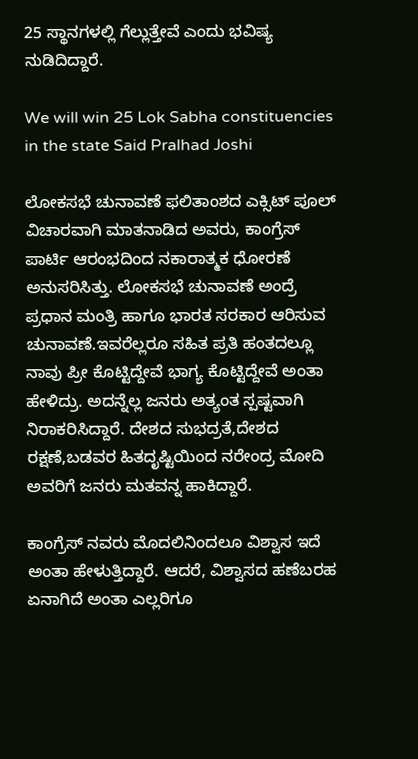25 ಸ್ಥಾನಗಳಲ್ಲಿ ಗೆಲ್ಲುತ್ತೇವೆ ಎಂದು ಭವಿಷ್ಯ ನುಡಿದಿದ್ದಾರೆ.

We will win 25 Lok Sabha constituencies in the state Said Pralhad Joshi

ಲೋಕಸಭೆ ಚುನಾವಣೆ ಫಲಿತಾಂಶದ ಎಕ್ಸಿಟ್ ಪೂಲ್ ವಿಚಾರವಾಗಿ ಮಾತನಾಡಿದ ಅವರು, ಕಾಂಗ್ರೆಸ್ ಪಾರ್ಟಿ ಆರಂಭದಿಂದ ನಕಾರಾತ್ಮಕ ಧೋರಣೆ ಅನುಸರಿಸಿತ್ತು. ಲೋಕಸಭೆ ಚುನಾವಣೆ ಅಂದ್ರೆ ಪ್ರಧಾನ ಮಂತ್ರಿ ಹಾಗೂ ಭಾರತ ಸರಕಾರ ಆರಿಸುವ ಚುನಾವಣೆ.ಇವರೆಲ್ಲರೂ ಸಹಿತ ಪ್ರತಿ ಹಂತದಲ್ಲೂ ನಾವು ಪ್ರೀ ಕೊಟ್ಟಿದ್ದೇವೆ ಭಾಗ್ಯ ಕೊಟ್ಟಿದ್ದೇವೆ ಅಂತಾ ಹೇಳಿದ್ರು. ಅದನ್ನೆಲ್ಲ ಜನರು ಅತ್ಯಂತ ಸ್ಪಷ್ಟವಾಗಿ ನಿರಾಕರಿಸಿದ್ದಾರೆ. ದೇಶದ ಸುಭದ್ರತೆ,ದೇಶದ ರಕ್ಷಣೆ,ಬಡವರ ಹಿತದೃಷ್ಟಿಯಿಂದ ನರೇಂದ್ರ ಮೋದಿ ಅವರಿಗೆ ಜನರು ಮತವನ್ನ ಹಾಕಿದ್ದಾರೆ.

ಕಾಂಗ್ರೆಸ್ ನವರು ಮೊದಲಿನಿಂದಲೂ ವಿಶ್ವಾಸ ಇದೆ ಅಂತಾ ಹೇಳುತ್ತಿದ್ದಾರೆ. ಆದರೆ, ವಿಶ್ವಾಸದ ಹಣೆಬರಹ ಏನಾಗಿದೆ ಅಂತಾ ಎಲ್ಲರಿಗೂ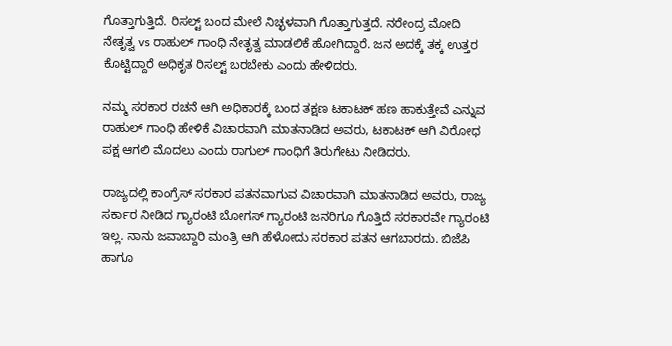ಗೊತ್ತಾಗುತ್ತಿದೆ. ರಿಸಲ್ಟ್ ಬಂದ ಮೇಲೆ ನಿಚ್ಛಳವಾಗಿ ಗೊತ್ತಾಗುತ್ತದೆ. ನರೇಂದ್ರ ಮೋದಿ ನೇತೃತ್ವ vs ರಾಹುಲ್ ಗಾಂಧಿ ನೇತೃತ್ವ ಮಾಡಲಿಕೆ ಹೋಗಿದ್ದಾರೆ. ಜನ ಅದಕ್ಕೆ ತಕ್ಕ ಉತ್ತರ ಕೊಟ್ಟಿದ್ದಾರೆ ಅಧಿಕೃತ ರಿಸಲ್ಟ್ ಬರಬೇಕು ಎಂದು ಹೇಳಿದರು.

ನಮ್ಮ ಸರಕಾರ ರಚನೆ ಆಗಿ ಅಧಿಕಾರಕ್ಕೆ ಬಂದ ತಕ್ಷಣ ಟಕಾಟಕ್ ಹಣ ಹಾಕುತ್ತೇವೆ ಎನ್ನುವ ರಾಹುಲ್ ಗಾಂಧಿ ಹೇಳಿಕೆ ವಿಚಾರವಾಗಿ ಮಾತನಾಡಿದ ಅವರು, ಟಕಾಟಕ್ ಆಗಿ ವಿರೋಧ ಪಕ್ಷ ಆಗಲಿ‌ ಮೊದಲು ಎಂದು ರಾಗುಲ್ ಗಾಂಧಿಗೆ ತಿರುಗೇಟು ನೀಡಿದರು.

ರಾಜ್ಯದಲ್ಲಿ ಕಾಂಗ್ರೆಸ್‌ ಸರಕಾರ ಪತನವಾಗುವ ವಿಚಾರವಾಗಿ ಮಾತನಾಡಿದ ಅವರು, ರಾಜ್ಯ ಸರ್ಕಾರ ನೀಡಿದ ಗ್ಯಾರಂಟಿ ಬೋಗಸ್ ಗ್ಯಾರಂಟಿ ಜನರಿಗೂ ಗೊತ್ತಿದೆ ಸರಕಾರವೇ ಗ್ಯಾರಂಟಿ ಇಲ್ಲ. ನಾನು ಜವಾಬ್ದಾರಿ ಮಂತ್ರಿ ಆಗಿ ಹೆಳೋದು ಸರಕಾರ ಪತನ ಆಗಬಾರದು. ಬಿಜೆಪಿ ಹಾಗೂ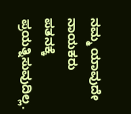ನಮ್ಮ ಯಾವುದೇ ನಾಯಕರು ಪತನಕ್ಕೆ ಪ್ರಯತ್ನಿಸುವುದಿಲ್ಲ.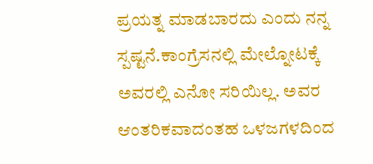ಪ್ರಯತ್ನ ಮಾಡಬಾರದು ಎಂದು ನನ್ನ ಸ್ಪಷ್ಟನೆ.ಕಾಂಗ್ರೆಸನಲ್ಲಿ ಮೇಲ್ನೋಟಕ್ಕೆ ಅವರಲ್ಲಿ ಎನೋ ಸರಿಯಿಲ್ಲ. ಅವರ ಆಂತರಿಕವಾದಂತಹ ಒಳಜಗಳದಿಂದ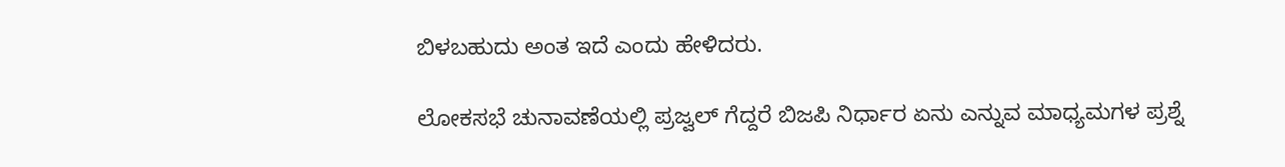ಬಿಳಬಹುದು ಅಂತ ಇದೆ ಎಂದು ಹೇಳಿದರು.

ಲೋಕಸಭೆ ಚುನಾವಣೆಯಲ್ಲಿ ಪ್ರಜ್ವಲ್ ಗೆದ್ದರೆ ಬಿಜಪಿ ನಿರ್ಧಾರ ಏನು ಎನ್ನುವ ಮಾಧ್ಯಮಗಳ ಪ್ರಶ್ನೆ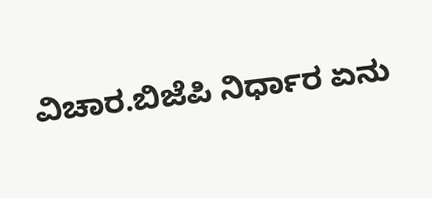ವಿಚಾರ.ಬಿಜೆಪಿ ನಿರ್ಧಾರ ಏನು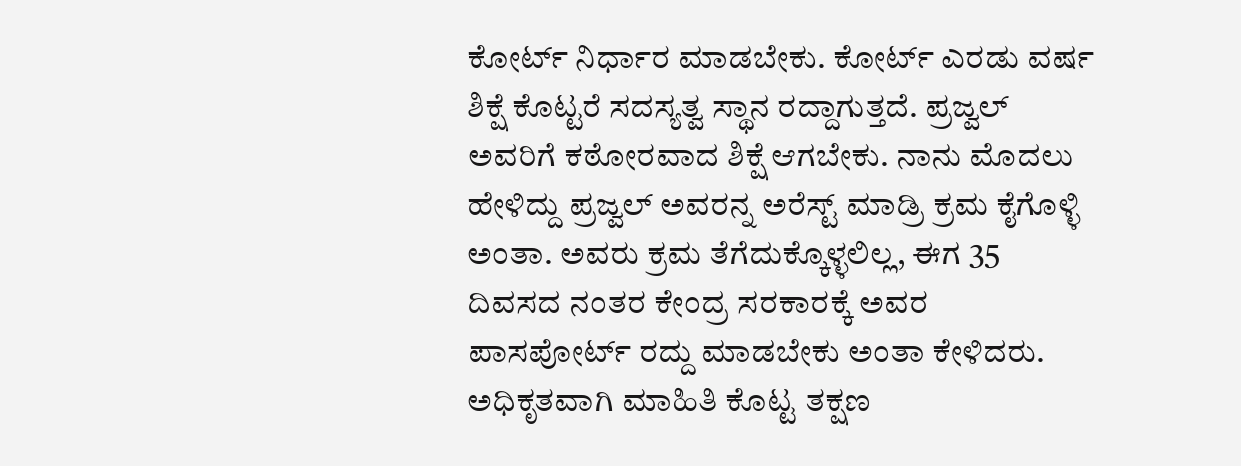ಕೋರ್ಟ್ ನಿರ್ಧಾರ ಮಾಡಬೇಕು. ಕೋರ್ಟ್ ಎರಡು ವರ್ಷ ಶಿಕ್ಷೆ ಕೊಟ್ಟರೆ ಸದಸ್ಯತ್ವ ಸ್ಥಾನ ರದ್ದಾಗುತ್ತದೆ. ಪ್ರಜ್ವಲ್ ಅವರಿಗೆ ಕಠೋರವಾದ ಶಿಕ್ಷೆ ಆಗಬೇಕು. ನಾನು ಮೊದಲು ಹೇಳಿದ್ದು ಪ್ರಜ್ವಲ್ ಅವರನ್ನ ಅರೆಸ್ಟ್ ಮಾಡ್ರಿ ಕ್ರಮ ಕೈಗೊಳ್ಳಿ ಅಂತಾ. ಅವರು ಕ್ರಮ ತೆಗೆದುಕ್ಕೊಳ್ಳಲಿಲ್ಲ, ಈಗ 35 ದಿವಸದ ನಂತರ ಕೇಂದ್ರ ಸರಕಾರಕ್ಕೆ ಅವರ ಪಾಸಪೋರ್ಟ್ ರದ್ದು ಮಾಡಬೇಕು ಅಂತಾ ಕೇಳಿದರು. ಅಧಿಕೃತವಾಗಿ ಮಾಹಿತಿ ಕೊಟ್ಟ ತಕ್ಷಣ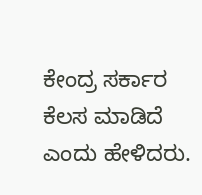ಕೇಂದ್ರ ಸರ್ಕಾರ ಕೆಲಸ ಮಾಡಿದೆ ಎಂದು ಹೇಳಿದರು.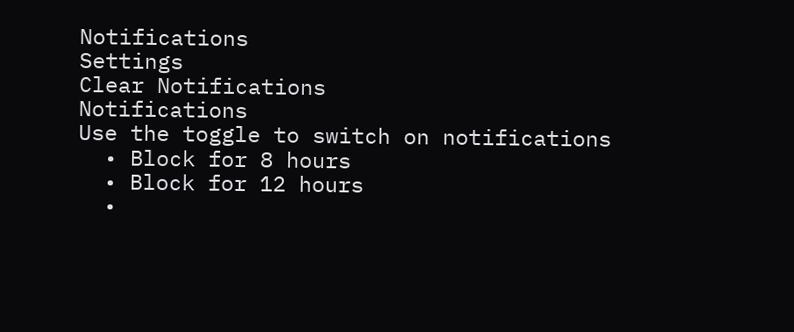Notifications
Settings
Clear Notifications
Notifications
Use the toggle to switch on notifications
  • Block for 8 hours
  • Block for 12 hours
  •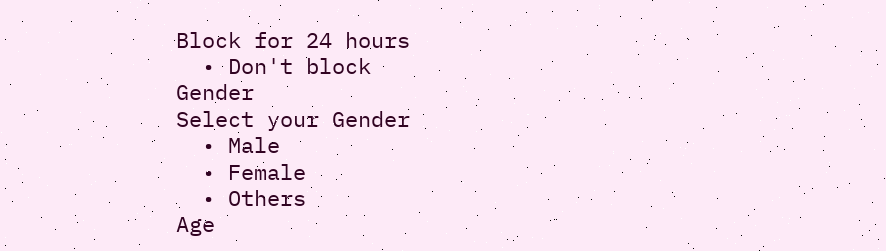Block for 24 hours
  • Don't block
Gender
Select your Gender
  • Male
  • Female
  • Others
Age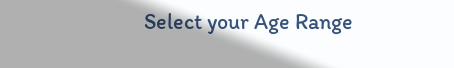Select your Age Range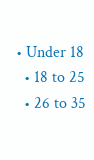• Under 18
  • 18 to 25
  • 26 to 35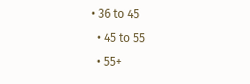• 36 to 45
  • 45 to 55
  • 55+